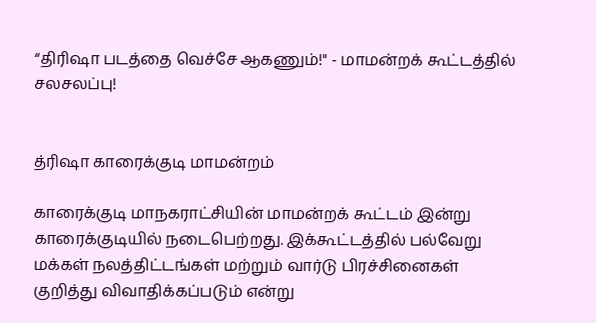“திரிஷா படத்தை வெச்சே ஆகணும்!" - மாமன்றக் கூட்டத்தில் சலசலப்பு!


த்ரிஷா காரைக்குடி மாமன்றம்

காரைக்குடி மாநகராட்சியின் மாமன்றக் கூட்டம் இன்று காரைக்குடியில் நடைபெற்றது. இக்கூட்டத்தில் பல்வேறு மக்கள் நலத்திட்டங்கள் மற்றும் வார்டு பிரச்சினைகள் குறித்து விவாதிக்கப்படும் என்று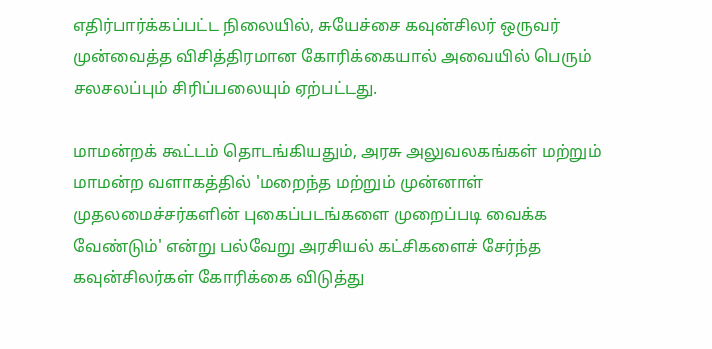எதிர்பார்க்கப்பட்ட நிலையில், சுயேச்சை கவுன்சிலர் ஒருவர் முன்வைத்த விசித்திரமான கோரிக்கையால் அவையில் பெரும் சலசலப்பும் சிரிப்பலையும் ஏற்பட்டது.

மாமன்றக் கூட்டம் தொடங்கியதும், அரசு அலுவலகங்கள் மற்றும் மாமன்ற வளாகத்தில் 'மறைந்த மற்றும் முன்னாள் முதலமைச்சர்களின் புகைப்படங்களை முறைப்படி வைக்க வேண்டும்' என்று பல்வேறு அரசியல் கட்சிகளைச் சேர்ந்த கவுன்சிலர்கள் கோரிக்கை விடுத்து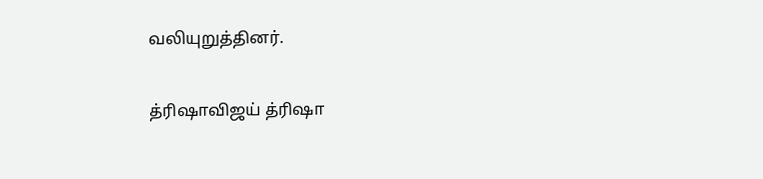வலியுறுத்தினர்.

த்ரிஷாவிஜய் த்ரிஷா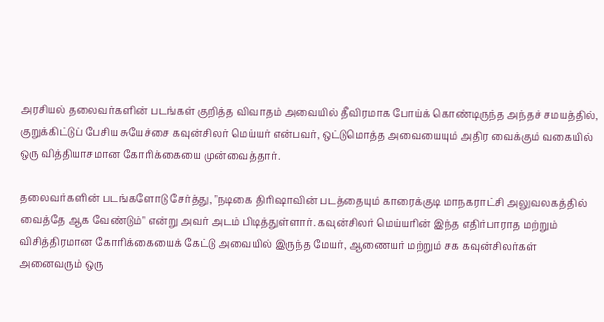அரசியல் தலைவர்களின் படங்கள் குறித்த விவாதம் அவையில் தீவிரமாக போய்க் கொண்டிருந்த அந்தச் சமயத்தில், குறுக்கிட்டுப் பேசிய சுயேச்சை கவுன்சிலர் மெய்யர் என்பவர், ஒட்டுமொத்த அவையையும் அதிர வைக்கும் வகையில் ஒரு வித்தியாசமான கோரிக்கையை முன்வைத்தார்.

தலைவர்களின் படங்களோடு சேர்த்து, "நடிகை திரிஷாவின் படத்தையும் காரைக்குடி மாநகராட்சி அலுவலகத்தில் வைத்தே ஆக வேண்டும்" என்று அவர் அடம் பிடித்துள்ளார். கவுன்சிலர் மெய்யரின் இந்த எதிர்பாராத மற்றும் விசித்திரமான கோரிக்கையைக் கேட்டு அவையில் இருந்த மேயர், ஆணையர் மற்றும் சக கவுன்சிலர்கள் அனைவரும் ஒரு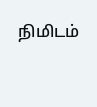நிமிடம்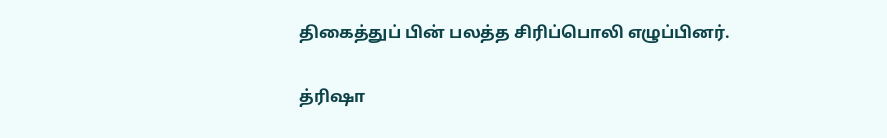திகைத்துப் பின் பலத்த சிரிப்பொலி எழுப்பினர்.

த்ரிஷா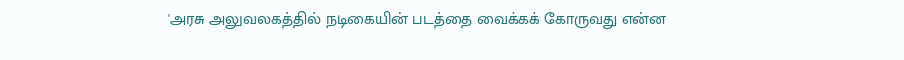'அரசு அலுவலகத்தில் நடிகையின் படத்தை வைக்கக் கோருவது என்ன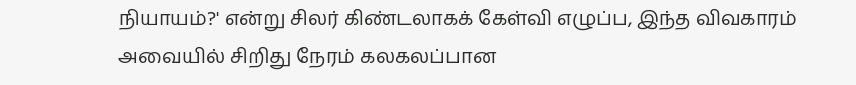நியாயம்?' என்று சிலர் கிண்டலாகக் கேள்வி எழுப்ப, இந்த விவகாரம் அவையில் சிறிது நேரம் கலகலப்பான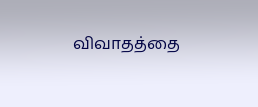விவாதத்தை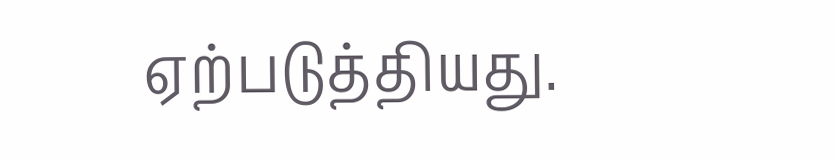ஏற்படுத்தியது.